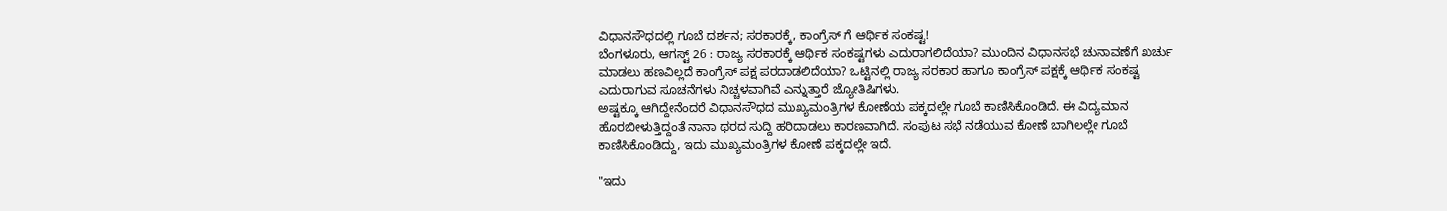ವಿಧಾನಸೌಧದಲ್ಲಿ ಗೂಬೆ ದರ್ಶನ; ಸರಕಾರಕ್ಕೆ, ಕಾಂಗ್ರೆಸ್ ಗೆ ಆರ್ಥಿಕ ಸಂಕಷ್ಟ!
ಬೆಂಗಳೂರು, ಆಗಸ್ಟ್ 26 : ರಾಜ್ಯ ಸರಕಾರಕ್ಕೆ ಆರ್ಥಿಕ ಸಂಕಷ್ಟಗಳು ಎದುರಾಗಲಿದೆಯಾ? ಮುಂದಿನ ವಿಧಾನಸಭೆ ಚುನಾವಣೆಗೆ ಖರ್ಚು ಮಾಡಲು ಹಣವಿಲ್ಲದೆ ಕಾಂಗ್ರೆಸ್ ಪಕ್ಷ ಪರದಾಡಲಿದೆಯಾ? ಒಟ್ಟಿನಲ್ಲಿ ರಾಜ್ಯ ಸರಕಾರ ಹಾಗೂ ಕಾಂಗ್ರೆಸ್ ಪಕ್ಷಕ್ಕೆ ಆರ್ಥಿಕ ಸಂಕಷ್ಟ ಎದುರಾಗುವ ಸೂಚನೆಗಳು ನಿಚ್ಚಳವಾಗಿವೆ ಎನ್ನುತ್ತಾರೆ ಜ್ಯೋತಿಷಿಗಳು.
ಅಷ್ಟಕ್ಕೂ ಆಗಿದ್ದೇನೆಂದರೆ ವಿಧಾನಸೌಧದ ಮುಖ್ಯಮಂತ್ರಿಗಳ ಕೋಣೆಯ ಪಕ್ಕದಲ್ಲೇ ಗೂಬೆ ಕಾಣಿಸಿಕೊಂಡಿದೆ. ಈ ವಿದ್ಯಮಾನ ಹೊರಬೀಳುತ್ತಿದ್ದಂತೆ ನಾನಾ ಥರದ ಸುದ್ದಿ ಹರಿದಾಡಲು ಕಾರಣವಾಗಿದೆ. ಸಂಪುಟ ಸಭೆ ನಡೆಯುವ ಕೋಣೆ ಬಾಗಿಲಲ್ಲೇ ಗೂಬೆ ಕಾಣಿಸಿಕೊಂಡಿದ್ದು, ಇದು ಮುಖ್ಯಮಂತ್ರಿಗಳ ಕೋಣೆ ಪಕ್ಕದಲ್ಲೇ ಇದೆ.

"ಇದು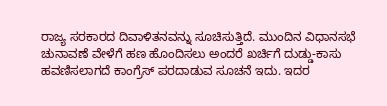ರಾಜ್ಯ ಸರಕಾರದ ದಿವಾಳಿತನವನ್ನು ಸೂಚಿಸುತ್ತಿದೆ. ಮುಂದಿನ ವಿಧಾನಸಭೆ ಚುನಾವಣೆ ವೇಳೆಗೆ ಹಣ ಹೊಂದಿಸಲು ಅಂದರೆ ಖರ್ಚಿಗೆ ದುಡ್ಡು-ಕಾಸು ಹವಣಿಸಲಾಗದೆ ಕಾಂಗ್ರೆಸ್ ಪರದಾಡುವ ಸೂಚನೆ ಇದು. ಇದರ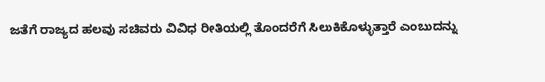ಜತೆಗೆ ರಾಜ್ಯದ ಹಲವು ಸಚಿವರು ವಿವಿಧ ರೀತಿಯಲ್ಲಿ ತೊಂದರೆಗೆ ಸಿಲುಕಿಕೊಳ್ಳುತ್ತಾರೆ ಎಂಬುದನ್ನು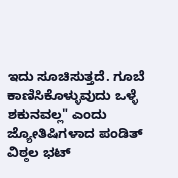ಇದು ಸೂಚಿಸುತ್ತದೆ. ಗೂಬೆ ಕಾಣಿಸಿಕೊಳ್ಳುವುದು ಒಳ್ಳೆ ಶಕುನವಲ್ಲ" ಎಂದು ಜ್ಯೋತಿಷಿಗಳಾದ ಪಂಡಿತ್ ವಿಠ್ಠಲ ಭಟ್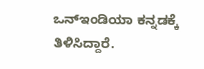ಒನ್ಇಂಡಿಯಾ ಕನ್ನಡಕ್ಕೆ ತಿಳಿಸಿದ್ದಾರೆ.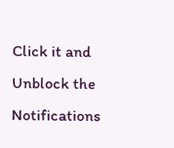Click it and Unblock the Notifications